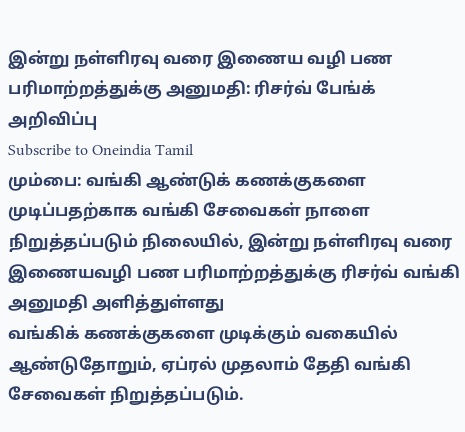இன்று நள்ளிரவு வரை இணைய வழி பண பரிமாற்றத்துக்கு அனுமதி: ரிசர்வ் பேங்க் அறிவிப்பு
Subscribe to Oneindia Tamil
மும்பை: வங்கி ஆண்டுக் கணக்குகளை முடிப்பதற்காக வங்கி சேவைகள் நாளை நிறுத்தப்படும் நிலையில், இன்று நள்ளிரவு வரை இணையவழி பண பரிமாற்றத்துக்கு ரிசர்வ் வங்கி அனுமதி அளித்துள்ளது
வங்கிக் கணக்குகளை முடிக்கும் வகையில் ஆண்டுதோறும், ஏப்ரல் முதலாம் தேதி வங்கி சேவைகள் நிறுத்தப்படும்.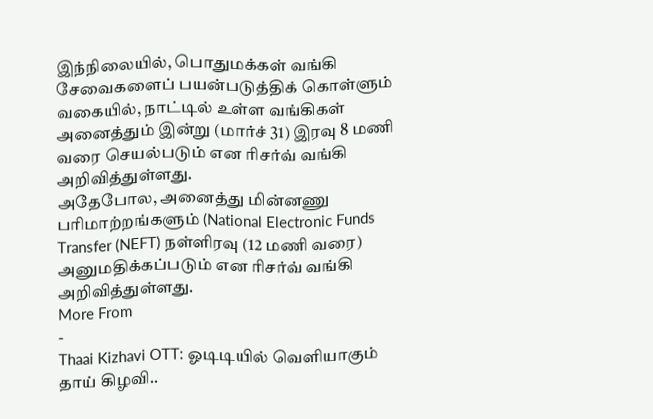இந்நிலையில், பொதுமக்கள் வங்கி சேவைகளைப் பயன்படுத்திக் கொள்ளும் வகையில், நாட்டில் உள்ள வங்கிகள் அனைத்தும் இன்று (மார்ச் 31) இரவு 8 மணி வரை செயல்படும் என ரிசர்வ் வங்கி அறிவித்துள்ளது.
அதேபோல, அனைத்து மின்னணு பரிமாற்றங்களும் (National Electronic Funds Transfer (NEFT) நள்ளிரவு (12 மணி வரை) அனுமதிக்கப்படும் என ரிசர்வ் வங்கி அறிவித்துள்ளது.
More From
-
Thaai Kizhavi OTT: ஓடிடியில் வெளியாகும் தாய் கிழவி..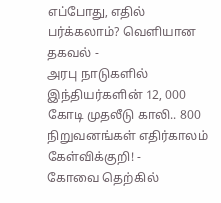எப்போது, எதில் பர்க்கலாம்? வெளியான தகவல் -
அரபு நாடுகளில் இந்தியர்களின் 12, 000 கோடி முதலீடு காலி.. 800 நிறுவனங்கள் எதிர்காலம் கேள்விக்குறி! -
கோவை தெற்கில்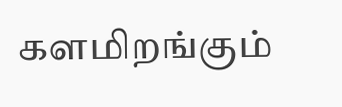களமிறங்கும்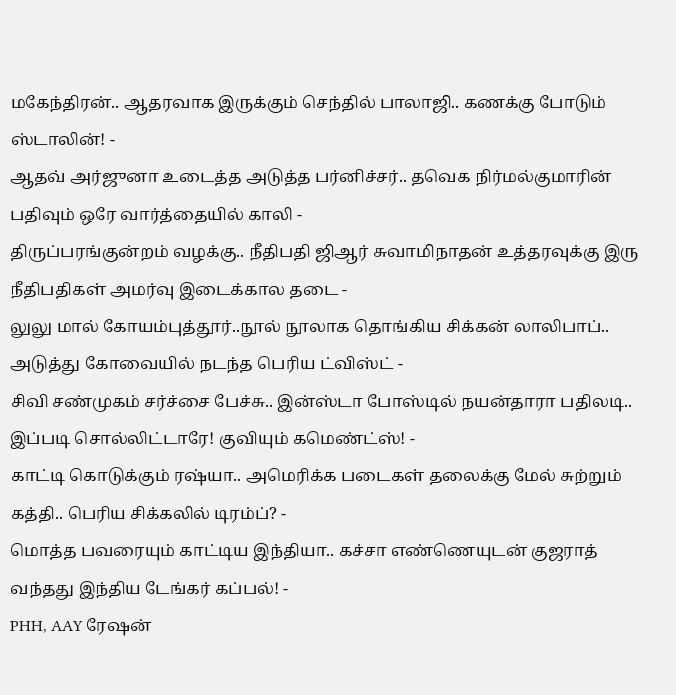மகேந்திரன்.. ஆதரவாக இருக்கும் செந்தில் பாலாஜி.. கணக்கு போடும் ஸ்டாலின்! -
ஆதவ் அர்ஜுனா உடைத்த அடுத்த பர்னிச்சர்.. தவெக நிர்மல்குமாரின் பதிவும் ஒரே வார்த்தையில் காலி -
திருப்பரங்குன்றம் வழக்கு.. நீதிபதி ஜிஆர் சுவாமிநாதன் உத்தரவுக்கு இரு நீதிபதிகள் அமர்வு இடைக்கால தடை -
லுலு மால் கோயம்புத்தூர்..நூல் நூலாக தொங்கிய சிக்கன் லாலிபாப்.. அடுத்து கோவையில் நடந்த பெரிய ட்விஸ்ட் -
சிவி சண்முகம் சர்ச்சை பேச்சு.. இன்ஸ்டா போஸ்டில் நயன்தாரா பதிலடி.. இப்படி சொல்லிட்டாரே! குவியும் கமெண்ட்ஸ்! -
காட்டி கொடுக்கும் ரஷ்யா.. அமெரிக்க படைகள் தலைக்கு மேல் சுற்றும் கத்தி.. பெரிய சிக்கலில் டிரம்ப்? -
மொத்த பவரையும் காட்டிய இந்தியா.. கச்சா எண்ணெயுடன் குஜராத் வந்தது இந்திய டேங்கர் கப்பல்! -
PHH, AAY ரேஷன்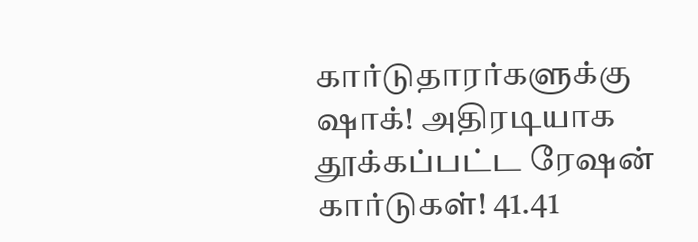கார்டுதாரர்களுக்கு ஷாக்! அதிரடியாக தூக்கப்பட்ட ரேஷன் கார்டுகள்! 41.41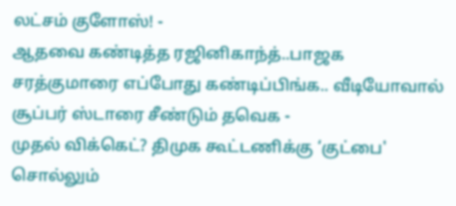லட்சம் குளோஸ்! -
ஆதவை கண்டித்த ரஜினிகாந்த்..பாஜக சரத்குமாரை எப்போது கண்டிப்பிங்க.. வீடியோவால் சூப்பர் ஸ்டாரை சீண்டும் தவெக -
முதல் விக்கெட்? திமுக கூட்டணிக்கு ‘குட்பை' சொல்லும்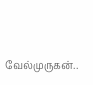வேல்முருகன்..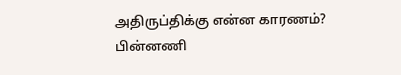அதிருப்திக்கு என்ன காரணம்? பின்னணி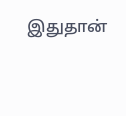இதுதான்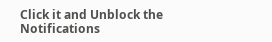Click it and Unblock the Notifications